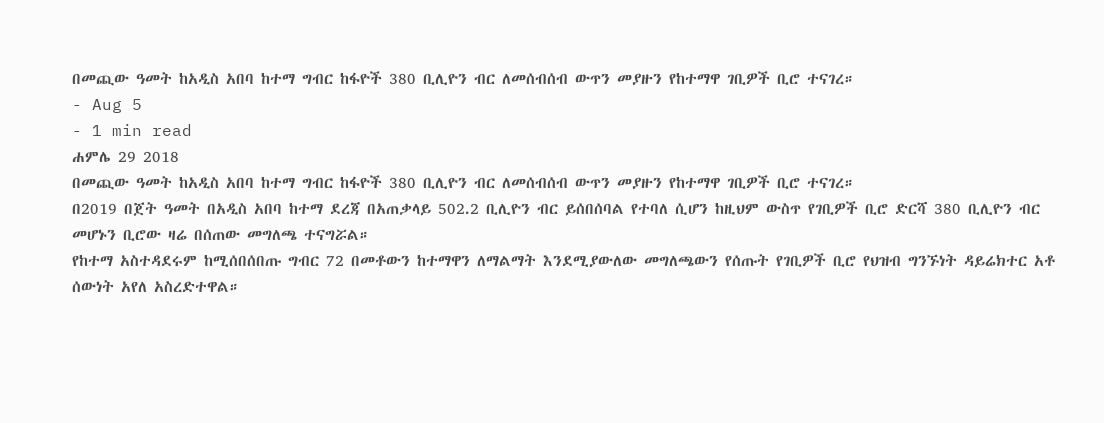በመጪው ዓመት ከአዲስ አበባ ከተማ ግብር ከፋዮች 380 ቢሊዮን ብር ለመሰብሰብ ውጥን መያዙን የከተማዋ ገቢዎች ቢሮ ተናገረ።
- Aug 5
- 1 min read
ሐምሌ 29 2018
በመጪው ዓመት ከአዲስ አበባ ከተማ ግብር ከፋዮች 380 ቢሊዮን ብር ለመሰብሰብ ውጥን መያዙን የከተማዋ ገቢዎች ቢሮ ተናገረ።
በ2019 በጀት ዓመት በአዲስ አበባ ከተማ ደረጃ በአጠቃላይ 502.2 ቢሊዮን ብር ይሰበሰባል የተባለ ሲሆን ከዚህም ውስጥ የገቢዎች ቢሮ ድርሻ 380 ቢሊዮን ብር መሆኑን ቢሮው ዛሬ በሰጠው መግለጫ ተናግሯል።
የከተማ አስተዳደሩም ከሚሰበሰበጡ ግብር 72 በመቶውን ከተማዋን ለማልማት እንደሚያውለው መግለጫውን የሰጡት የገቢዎች ቢሮ የህዝብ ግንኙነት ዳይሬክተር አቶ ሰውነት አየለ አስረድተዋል።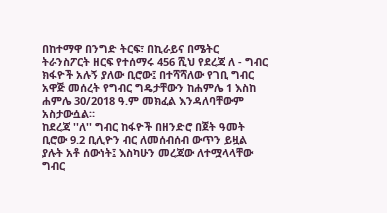በከተማዋ በንግድ ትርፍ፣ በኪራይና በሜትር ትራንስፖርት ዘርፍ የተሰማሩ 456 ሺህ የደረጃ ለ - ግብር ክፋዮች አሉኝ ያለው ቢሮው፤ በተሻሻለው የገቢ ግብር አዋጅ መሰረት የግብር ግዴታቸውን ከሐምሌ 1 እስከ ሐምሌ 30/2018 ዓ.ም መክፈል እንዳለባቸውም አስታውሷል።
ከደረጃ ''ለ'' ግብር ከፋዮች በዘንድሮ በጀት ዓመት ቢሮው 9.2 ቢሊዮን ብር ለመሰብሰብ ውጥን ይዟል ያሉት አቶ ሰውነት፤ እስካሁን መረጃው ለተሟላላቸው ግብር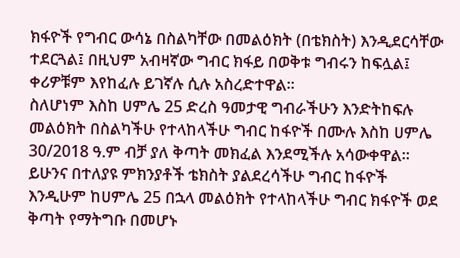ክፋዮች የግብር ውሳኔ በስልካቸው በመልዕክት (በቴክስት) እንዲደርሳቸው ተደርጓል፤ በዚህም አብዛኛው ግብር ክፋይ በወቅቱ ግብሩን ከፍሏል፤ ቀሪዎቹም እየከፈሉ ይገኛሉ ሲሉ አስረድተዋል፡፡
ስለሆነም እስከ ሀምሌ 25 ድረስ ዓመታዊ ግብራችሁን እንድትከፍሉ መልዕክት በስልካችሁ የተላከላችሁ ግብር ከፋዮች በሙሉ እስከ ሀምሌ 30/2018 ዓ.ም ብቻ ያለ ቅጣት መክፈል እንደሚችሉ አሳውቀዋል።
ይሁንና በተለያዩ ምክንያቶች ቴክስት ያልደረሳችሁ ግብር ከፋዮች እንዲሁም ከሀምሌ 25 በኋላ መልዕክት የተላከላችሁ ግብር ክፋዮች ወደ ቅጣት የማትግቡ በመሆኑ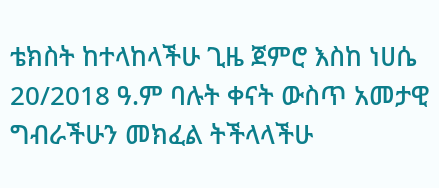ቴክስት ከተላከላችሁ ጊዜ ጀምሮ እስከ ነሀሴ 20/2018 ዓ.ም ባሉት ቀናት ውስጥ አመታዊ ግብራችሁን መክፈል ትችላላችሁ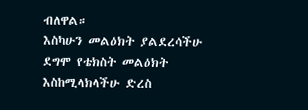ብለዋል።
እስካሁን መልዕክት ያልደረሳችሁ ደግሞ የቴክስት መልዕክት እስከሚላክላችሁ ድረስ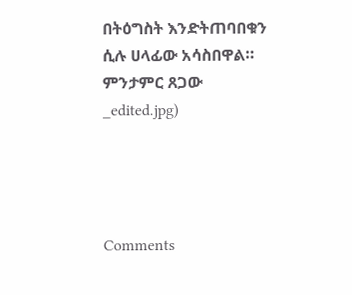በትዕግስት እንድትጠባበቁን ሲሉ ሀላፊው አሳስበዋል።
ምንታምር ጸጋው
_edited.jpg)




Comments